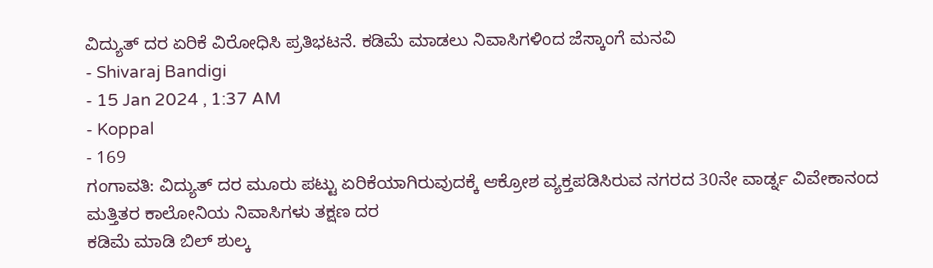ವಿದ್ಯುತ್ ದರ ಏರಿಕೆ ವಿರೋಧಿಸಿ ಪ್ರತಿಭಟನೆ. ಕಡಿಮೆ ಮಾಡಲು ನಿವಾಸಿಗಳಿಂದ ಜೆಸ್ಕಾಂಗೆ ಮನವಿ
- Shivaraj Bandigi
- 15 Jan 2024 , 1:37 AM
- Koppal
- 169
ಗಂಗಾವತಿ: ವಿದ್ಯುತ್ ದರ ಮೂರು ಪಟ್ಟು ಏರಿಕೆಯಾಗಿರುವುದಕ್ಕೆ ಆಕ್ರೋಶ ವ್ಯಕ್ತಪಡಿಸಿರುವ ನಗರದ 30ನೇ ವಾರ್ಡ್ನ ವಿವೇಕಾನಂದ ಮತ್ತಿತರ ಕಾಲೋನಿಯ ನಿವಾಸಿಗಳು ತಕ್ಷಣ ದರ
ಕಡಿಮೆ ಮಾಡಿ ಬಿಲ್ ಶುಲ್ಕ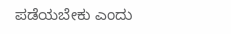ಪಡೆಯಬೇಕು ಎಂದು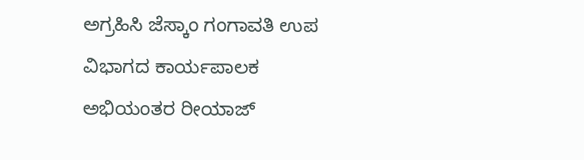ಅಗ್ರಹಿಸಿ ಜೆಸ್ಕಾಂ ಗಂಗಾವತಿ ಉಪ ವಿಭಾಗದ ಕಾರ್ಯಪಾಲಕ ಅಭಿಯಂತರ ರೀಯಾಜ್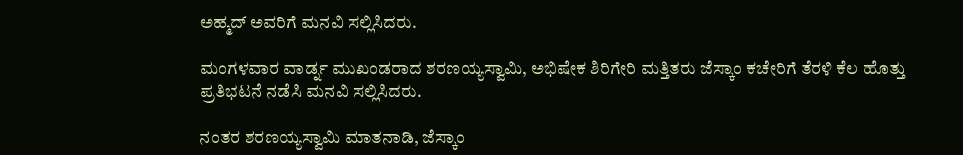ಅಹ್ಮದ್ ಅವರಿಗೆ ಮನವಿ ಸಲ್ಲಿಸಿದರು.

ಮಂಗಳವಾರ ವಾರ್ಡ್ನ ಮುಖಂಡರಾದ ಶರಣಯ್ಯಸ್ವಾಮಿ, ಅಭಿಷೇಕ ಶಿರಿಗೇರಿ ಮತ್ತಿತರು ಜೆಸ್ಕಾಂ ಕಚೇರಿಗೆ ತೆರಳಿ ಕೆಲ ಹೊತ್ತು ಪ್ರತಿಭಟನೆ ನಡೆಸಿ ಮನವಿ ಸಲ್ಲಿಸಿದರು.

ನಂತರ ಶರಣಯ್ಯಸ್ವಾಮಿ ಮಾತನಾಡಿ, ಜೆಸ್ಕಾಂ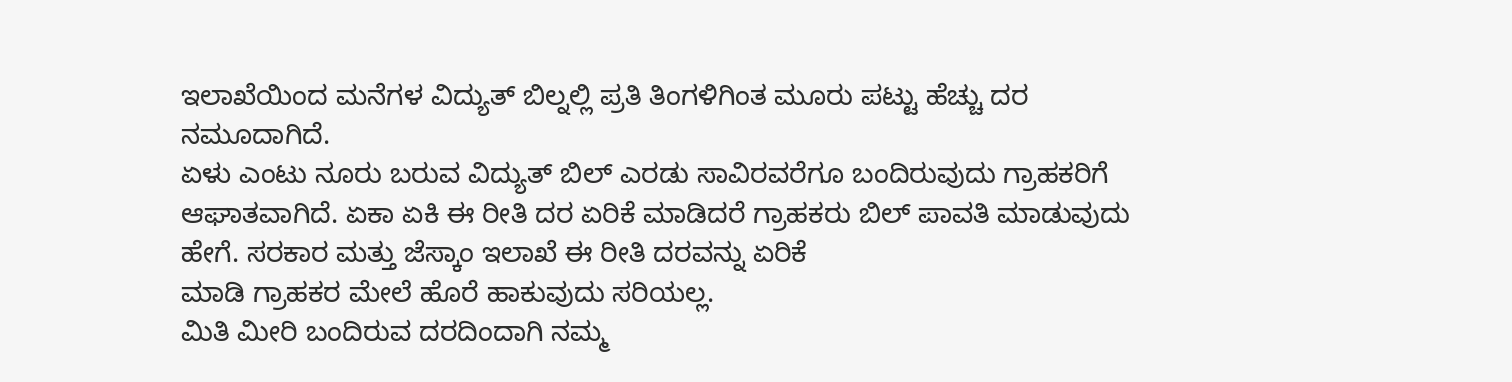ಇಲಾಖೆಯಿಂದ ಮನೆಗಳ ವಿದ್ಯುತ್ ಬಿಲ್ನಲ್ಲಿ ಪ್ರತಿ ತಿಂಗಳಿಗಿಂತ ಮೂರು ಪಟ್ಟು ಹೆಚ್ಚು ದರ
ನಮೂದಾಗಿದೆ.
ಏಳು ಎಂಟು ನೂರು ಬರುವ ವಿದ್ಯುತ್ ಬಿಲ್ ಎರಡು ಸಾವಿರವರೆಗೂ ಬಂದಿರುವುದು ಗ್ರಾಹಕರಿಗೆ ಆಘಾತವಾಗಿದೆ. ಏಕಾ ಏಕಿ ಈ ರೀತಿ ದರ ಏರಿಕೆ ಮಾಡಿದರೆ ಗ್ರಾಹಕರು ಬಿಲ್ ಪಾವತಿ ಮಾಡುವುದು ಹೇಗೆ. ಸರಕಾರ ಮತ್ತು ಜೆಸ್ಕಾಂ ಇಲಾಖೆ ಈ ರೀತಿ ದರವನ್ನು ಏರಿಕೆ
ಮಾಡಿ ಗ್ರಾಹಕರ ಮೇಲೆ ಹೊರೆ ಹಾಕುವುದು ಸರಿಯಲ್ಲ.
ಮಿತಿ ಮೀರಿ ಬಂದಿರುವ ದರದಿಂದಾಗಿ ನಮ್ಮ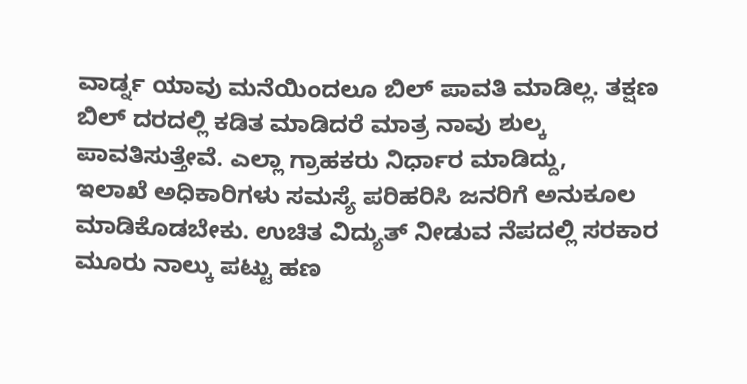ವಾರ್ಡ್ನ ಯಾವು ಮನೆಯಿಂದಲೂ ಬಿಲ್ ಪಾವತಿ ಮಾಡಿಲ್ಲ. ತಕ್ಷಣ ಬಿಲ್ ದರದಲ್ಲಿ ಕಡಿತ ಮಾಡಿದರೆ ಮಾತ್ರ ನಾವು ಶುಲ್ಕ ಪಾವತಿಸುತ್ತೇವೆ. ಎಲ್ಲಾ ಗ್ರಾಹಕರು ನಿರ್ಧಾರ ಮಾಡಿದ್ದು,
ಇಲಾಖೆ ಅಧಿಕಾರಿಗಳು ಸಮಸ್ಯೆ ಪರಿಹರಿಸಿ ಜನರಿಗೆ ಅನುಕೂಲ ಮಾಡಿಕೊಡಬೇಕು. ಉಚಿತ ವಿದ್ಯುತ್ ನೀಡುವ ನೆಪದಲ್ಲಿ ಸರಕಾರ ಮೂರು ನಾಲ್ಕು ಪಟ್ಟು ಹಣ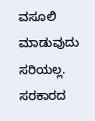ವಸೂಲಿ ಮಾಡುವುದು ಸರಿಯಲ್ಲ. ಸರಕಾರದ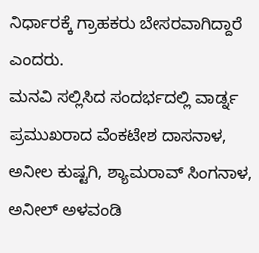ನಿರ್ಧಾರಕ್ಕೆ ಗ್ರಾಹಕರು ಬೇಸರವಾಗಿದ್ದಾರೆ ಎಂದರು.
ಮನವಿ ಸಲ್ಲಿಸಿದ ಸಂದರ್ಭದಲ್ಲಿ ವಾರ್ಡ್ನ ಪ್ರಮುಖರಾದ ವೆಂಕಟೇಶ ದಾಸನಾಳ, ಅನೀಲ ಕುಷ್ಟಗಿ, ಶ್ಯಾಮರಾವ್ ಸಿಂಗನಾಳ, ಅನೀಲ್ ಅಳವಂಡಿ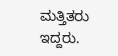ಮತ್ತಿತರು ಇದ್ದರು.